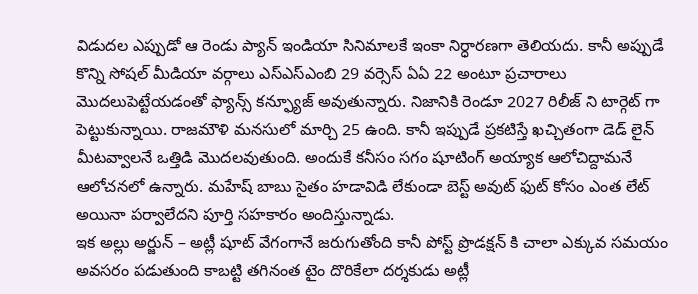విడుదల ఎప్పుడో ఆ రెండు ప్యాన్ ఇండియా సినిమాలకే ఇంకా నిర్ధారణగా తెలియదు. కానీ అప్పుడే కొన్ని సోషల్ మీడియా వర్గాలు ఎస్ఎస్ఎంబి 29 వర్సెస్ ఏఏ 22 అంటూ ప్రచారాలు మొదలుపెట్టేయడంతో ఫ్యాన్స్ కన్ఫ్యూజ్ అవుతున్నారు. నిజానికి రెండూ 2027 రిలీజ్ ని టార్గెట్ గా పెట్టుకున్నాయి. రాజమౌళి మనసులో మార్చి 25 ఉంది. కానీ ఇప్పుడే ప్రకటిస్తే ఖచ్చితంగా డెడ్ లైన్ మీటవ్వాలనే ఒత్తిడి మొదలవుతుంది. అందుకే కనీసం సగం షూటింగ్ అయ్యాక ఆలోచిద్దామనే ఆలోచనలో ఉన్నారు. మహేష్ బాబు సైతం హడావిడి లేకుండా బెస్ట్ అవుట్ ఫుట్ కోసం ఎంత లేట్ అయినా పర్వాలేదని పూర్తి సహకారం అందిస్తున్నాడు.
ఇక అల్లు అర్జున్ – అట్లీ షూట్ వేగంగానే జరుగుతోంది కానీ పోస్ట్ ప్రొడక్షన్ కి చాలా ఎక్కువ సమయం అవసరం పడుతుంది కాబట్టి తగినంత టైం దొరికేలా దర్శకుడు అట్లీ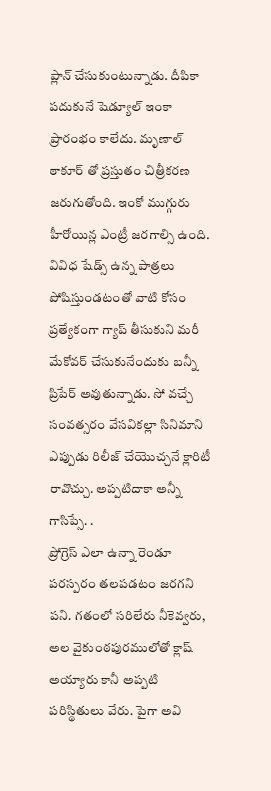ప్లాన్ చేసుకుంటున్నాడు. దీపికా పదుకునే షెడ్యూల్ ఇంకా ప్రారంభం కాలేదు. మృణాల్ ఠాకూర్ తో ప్రస్తుతం చిత్రీకరణ జరుగుతోంది. ఇంకో ముగ్గురు హీరోయిన్ల ఎంట్రీ జరగాల్సి ఉంది. వివిధ షేడ్స్ ఉన్న పాత్రలు పోషిస్తుండటంతో వాటి కోసం ప్రత్యేకంగా గ్యాప్ తీసుకుని మరీ మేకోవర్ చేసుకునేందుకు బన్నీ ప్రిపేర్ అవుతున్నాడు. సో వచ్చే సంవత్సరం వేసవికల్లా సినిమాని ఎప్పుడు రిలీజ్ చేయొచ్చనే క్లారిటీ రావొచ్చు. అప్పటిదాకా అన్నీ గాసిప్సే. .
ప్రోగ్రెస్ ఎలా ఉన్నా రెండూ పరస్పరం తలపడటం జరగని పని. గతంలో సరిలేరు నీకెవ్వరు, అల వైకుంఠపురములోతో క్లాష్ అయ్యారు కానీ అప్పటి పరిస్థితులు వేరు. పైగా అవి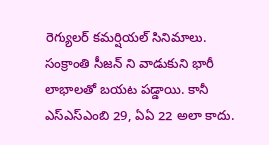రెగ్యులర్ కమర్షియల్ సినిమాలు. సంక్రాంతి సీజన్ ని వాడుకుని భారీ లాభాలతో బయట పడ్డాయి. కానీ ఎస్ఎస్ఎంబి 29, ఏఏ 22 అలా కాదు.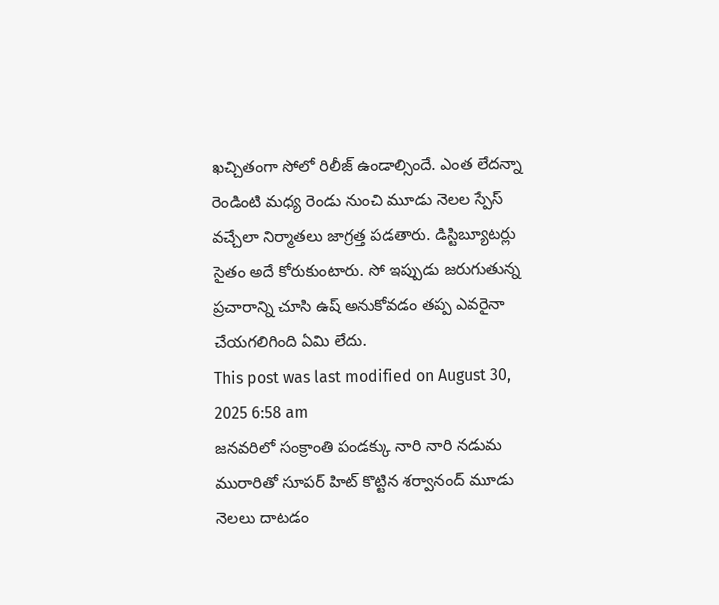ఖచ్చితంగా సోలో రిలీజ్ ఉండాల్సిందే. ఎంత లేదన్నా రెండింటి మధ్య రెండు నుంచి మూడు నెలల స్పేస్ వచ్చేలా నిర్మాతలు జాగ్రత్త పడతారు. డిస్టిబ్యూటర్లు సైతం అదే కోరుకుంటారు. సో ఇప్పుడు జరుగుతున్న ప్రచారాన్ని చూసి ఉష్ అనుకోవడం తప్ప ఎవరైనా చేయగలిగింది ఏమి లేదు.
This post was last modified on August 30, 2025 6:58 am
జనవరిలో సంక్రాంతి పండక్కు నారి నారి నడుమ మురారితో సూపర్ హిట్ కొట్టిన శర్వానంద్ మూడు నెలలు దాటడం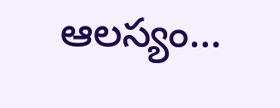ఆలస్యం…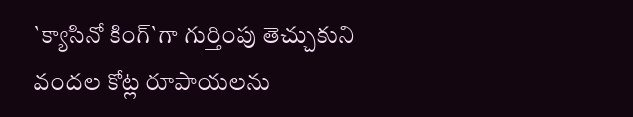`క్యాసినో కింగ్`గా గుర్తింపు తెచ్చుకుని వందల కోట్ల రూపాయలను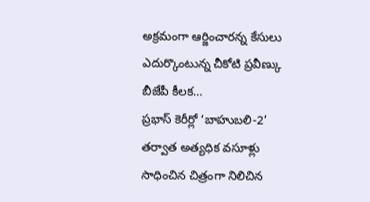అక్రమంగా ఆర్జించారన్న కేసులు ఎదుర్కొంటున్న చీకోటి ప్రవీణ్కు బీజేపీ కీలక…
ప్రభాస్ కెరీర్లో ‘బాహుబలి-2’ తర్వాత అత్యధిక వసూళ్లు సాధించిన చిత్రంగా నిలిచిన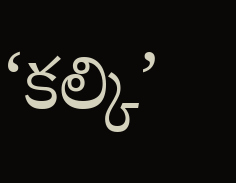‘కల్కి’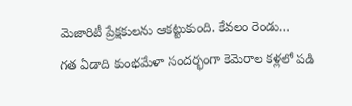మెజారిటీ ప్రేక్షకులను ఆకట్టుకుంది. కేవలం రెండు…
గత ఏడాది కుంభమేళా సందర్భంగా కెమెరాల కళ్లలో పడి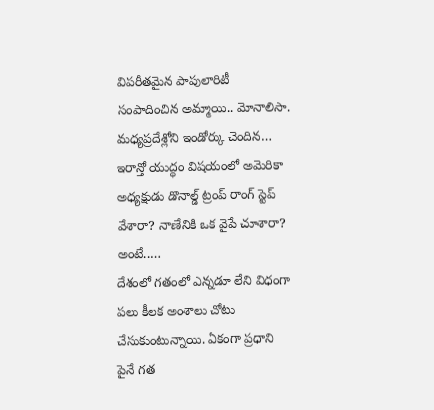విపరీతమైన పాపులారిటీ సంపాదించిన అమ్మాయి.. మోనాలిసా. మధ్యప్రదేశ్లోని ఇండోర్కు చెందిన…
ఇరాన్తో యుద్ధం విషయంలో అమెరికా అధ్యక్షుడు డొనాల్డ్ ట్రంప్ రాంగ్ స్టెప్ వేశారా? నాణేనికి ఒక వైపే చూశారా? అంటే..…
దేశంలో గతంలో ఎన్నడూ లేని విధంగా పలు కీలక అంశాలు చోటు చేసుకుంటున్నాయి. ఏకంగా ప్రధాని పైనే గత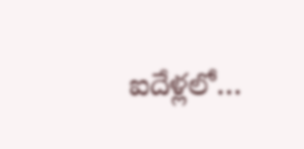ఐదేళ్లలో…